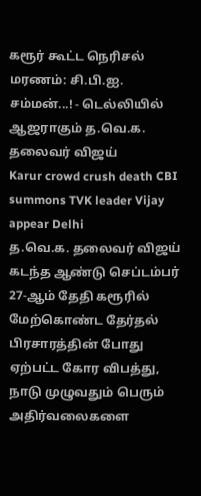கரூர் கூட்ட நெரிசல் மரணம்: சி.பி.ஐ. சம்மன்...! - டெல்லியில் ஆஜராகும் த.வெ.க. தலைவர் விஜய்
Karur crowd crush death CBI summons TVK leader Vijay appear Delhi
த.வெ.க. தலைவர் விஜய் கடந்த ஆண்டு செப்டம்பர் 27-ஆம் தேதி கரூரில் மேற்கொண்ட தேர்தல் பிரசாரத்தின் போது ஏற்பட்ட கோர விபத்து, நாடு முழுவதும் பெரும் அதிர்வலைகளை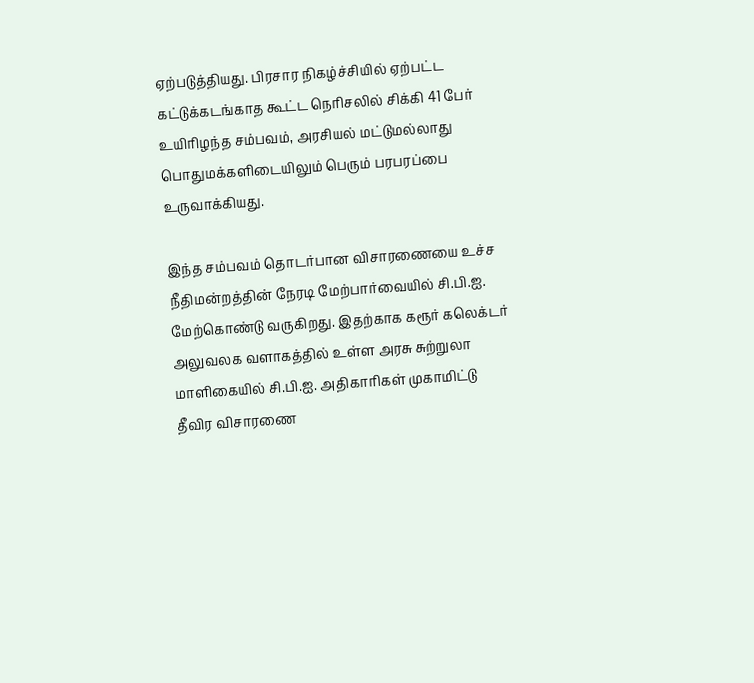ஏற்படுத்தியது. பிரசார நிகழ்ச்சியில் ஏற்பட்ட கட்டுக்கடங்காத கூட்ட நெரிசலில் சிக்கி 41 பேர் உயிரிழந்த சம்பவம், அரசியல் மட்டுமல்லாது பொதுமக்களிடையிலும் பெரும் பரபரப்பை உருவாக்கியது.

இந்த சம்பவம் தொடர்பான விசாரணையை உச்ச நீதிமன்றத்தின் நேரடி மேற்பார்வையில் சி.பி.ஐ. மேற்கொண்டு வருகிறது. இதற்காக கரூர் கலெக்டர் அலுவலக வளாகத்தில் உள்ள அரசு சுற்றுலா மாளிகையில் சி.பி.ஐ. அதிகாரிகள் முகாமிட்டு தீவிர விசாரணை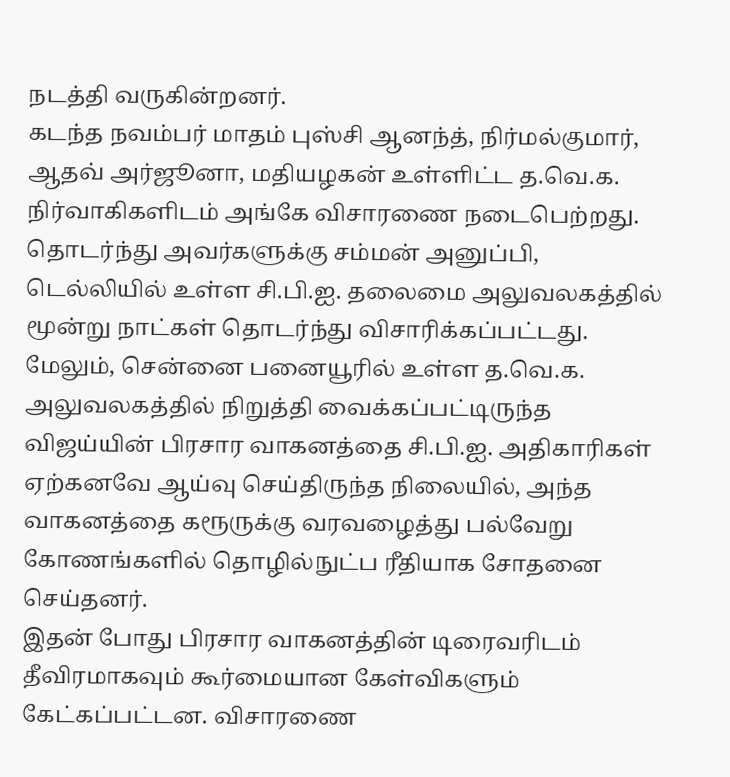நடத்தி வருகின்றனர்.
கடந்த நவம்பர் மாதம் புஸ்சி ஆனந்த், நிர்மல்குமார், ஆதவ் அர்ஜூனா, மதியழகன் உள்ளிட்ட த.வெ.க. நிர்வாகிகளிடம் அங்கே விசாரணை நடைபெற்றது. தொடர்ந்து அவர்களுக்கு சம்மன் அனுப்பி, டெல்லியில் உள்ள சி.பி.ஐ. தலைமை அலுவலகத்தில் மூன்று நாட்கள் தொடர்ந்து விசாரிக்கப்பட்டது.
மேலும், சென்னை பனையூரில் உள்ள த.வெ.க. அலுவலகத்தில் நிறுத்தி வைக்கப்பட்டிருந்த விஜய்யின் பிரசார வாகனத்தை சி.பி.ஐ. அதிகாரிகள் ஏற்கனவே ஆய்வு செய்திருந்த நிலையில், அந்த வாகனத்தை கரூருக்கு வரவழைத்து பல்வேறு கோணங்களில் தொழில்நுட்ப ரீதியாக சோதனை செய்தனர்.
இதன் போது பிரசார வாகனத்தின் டிரைவரிடம் தீவிரமாகவும் கூர்மையான கேள்விகளும் கேட்கப்பட்டன. விசாரணை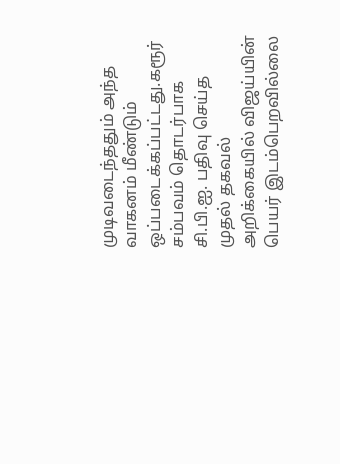முடிவடைந்ததும் அந்த வாகனம் மீண்டும் ஒப்படைக்கப்பட்டது.கரூர் சம்பவம் தொடர்பாக சி.பி.ஐ. பதிவு செய்த முதல் தகவல் அறிக்கையில் விஜய்யின் பெயர் இடம்பெறவில்லை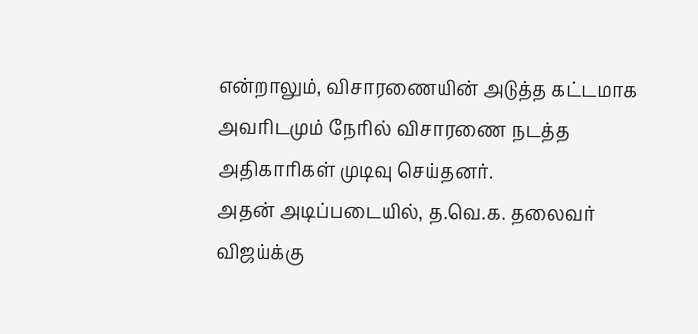என்றாலும், விசாரணையின் அடுத்த கட்டமாக அவரிடமும் நேரில் விசாரணை நடத்த அதிகாரிகள் முடிவு செய்தனர்.
அதன் அடிப்படையில், த.வெ.க. தலைவர் விஜய்க்கு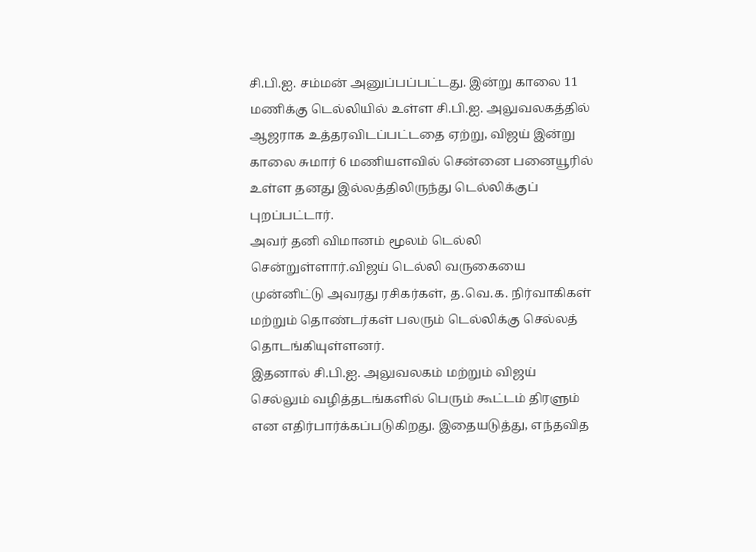சி.பி.ஐ. சம்மன் அனுப்பப்பட்டது. இன்று காலை 11 மணிக்கு டெல்லியில் உள்ள சி.பி.ஐ. அலுவலகத்தில் ஆஜராக உத்தரவிடப்பட்டதை ஏற்று, விஜய் இன்று காலை சுமார் 6 மணியளவில் சென்னை பனையூரில் உள்ள தனது இல்லத்திலிருந்து டெல்லிக்குப் புறப்பட்டார்.
அவர் தனி விமானம் மூலம் டெல்லி சென்றுள்ளார்.விஜய் டெல்லி வருகையை முன்னிட்டு அவரது ரசிகர்கள், த.வெ.க. நிர்வாகிகள் மற்றும் தொண்டர்கள் பலரும் டெல்லிக்கு செல்லத் தொடங்கியுள்ளனர்.
இதனால் சி.பி.ஐ. அலுவலகம் மற்றும் விஜய் செல்லும் வழித்தடங்களில் பெரும் கூட்டம் திரளும் என எதிர்பார்க்கப்படுகிறது. இதையடுத்து, எந்தவித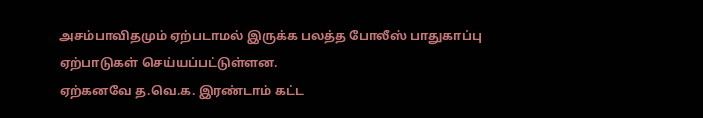அசம்பாவிதமும் ஏற்படாமல் இருக்க பலத்த போலீஸ் பாதுகாப்பு ஏற்பாடுகள் செய்யப்பட்டுள்ளன.
ஏற்கனவே த.வெ.க. இரண்டாம் கட்ட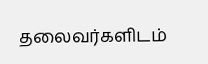தலைவர்களிடம்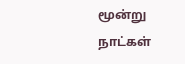மூன்று நாட்கள்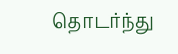தொடர்ந்து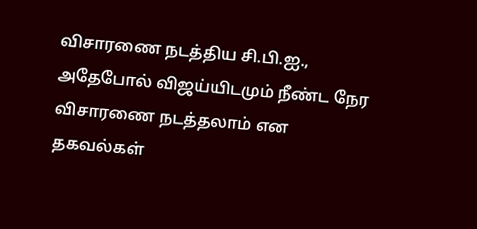விசாரணை நடத்திய சி.பி.ஐ., அதேபோல் விஜய்யிடமும் நீண்ட நேர விசாரணை நடத்தலாம் என தகவல்கள்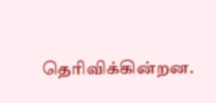தெரிவிக்கின்றன.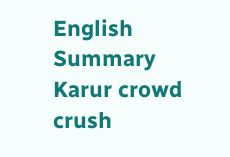English Summary
Karur crowd crush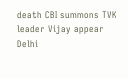death CBI summons TVK leader Vijay appear Delhi